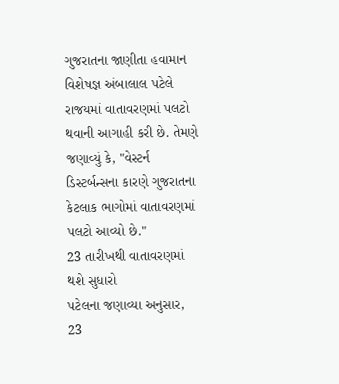ગુજરાતના જાણીતા હવામાન વિશેષજ્ઞ અંબાલાલ પટેલે રાજયમાં વાતાવરણમાં પલટો થવાની આગાહી કરી છે. તેમણે જણાવ્યું કે, "વેસ્ટર્ન ડિસ્ટર્બન્સના કારણે ગુજરાતના કેટલાક ભાગોમાં વાતાવરણમાં પલટો આવ્યો છે."
23 તારીખથી વાતાવરણમાં થશે સુધારો
પટેલના જણાવ્યા અનુસાર, 23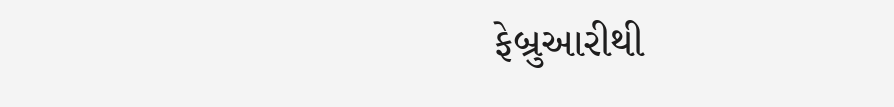ફેબ્રુઆરીથી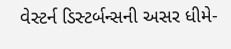વેસ્ટર્ન ડિસ્ટર્બન્સની અસર ધીમે-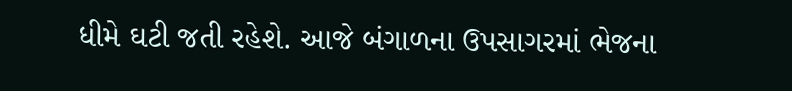ધીમે ઘટી જતી રહેશે. આજે બંગાળના ઉપસાગરમાં ભેજના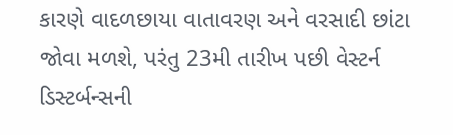કારણે વાદળછાયા વાતાવરણ અને વરસાદી છાંટા જોવા મળશે, પરંતુ 23મી તારીખ પછી વેસ્ટર્ન ડિસ્ટર્બન્સની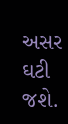અસર ઘટી જશે.